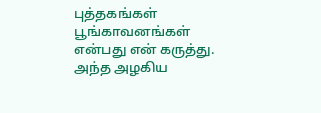புத்தகங்கள் பூங்காவனங்கள் என்பது என் கருத்து. அந்த அழகிய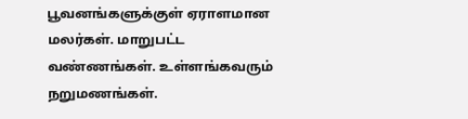பூவனங்களுக்குள் ஏராளமான மலர்கள். மாறுபட்ட வண்ணங்கள். உள்ளங்கவரும் நறுமணங்கள்.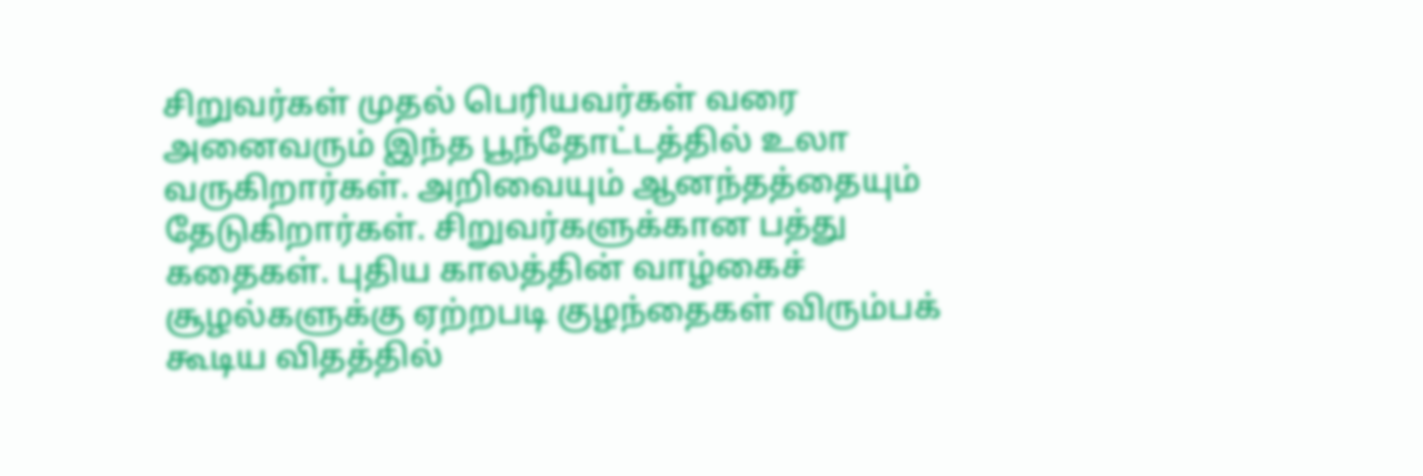சிறுவர்கள் முதல் பெரியவர்கள் வரை அனைவரும் இந்த பூந்தோட்டத்தில் உலா வருகிறார்கள். அறிவையும் ஆனந்தத்தையும் தேடுகிறார்கள். சிறுவர்களுக்கான பத்து கதைகள். புதிய காலத்தின் வாழ்கைச் சூழல்களுக்கு ஏற்றபடி குழந்தைகள் விரும்பக் கூடிய விதத்தில்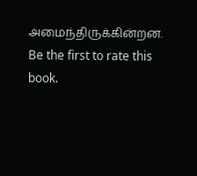அமைந்திருக்கின்றன.
Be the first to rate this book.